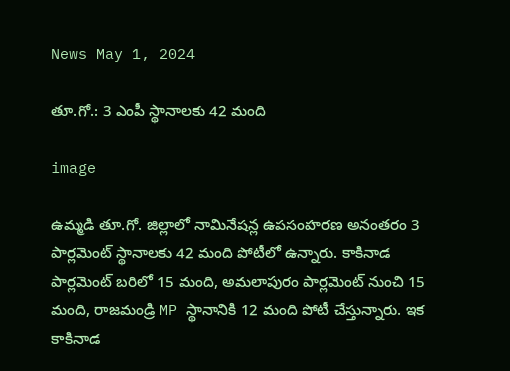News May 1, 2024

తూ.గో.: 3 ఎంపీ స్థానాలకు 42 మంది

image

ఉమ్మడి తూ.గో. జిల్లాలో నామినేషన్ల ఉపసంహరణ అనంతరం 3 పార్లమెంట్ స్థానాలకు 42 మంది పోటీలో ఉన్నారు. కాకినాడ పార్లమెంట్‌ బరిలో 15 మంది, అమలాపురం పార్లమెంట్‌ నుంచి 15 మంది, రాజమండ్రి MP స్థానానికి 12 మంది పోటీ చేస్తున్నారు. ఇక కాకినాడ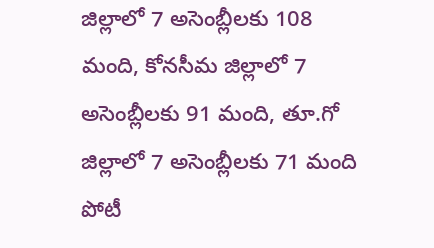జిల్లాలో 7 అసెంబ్లీలకు 108 మంది, కోనసీమ జిల్లాలో 7 అసెంబ్లీలకు 91 మంది, తూ.గో జిల్లాలో 7 అసెంబ్లీలకు 71 మంది పోటీ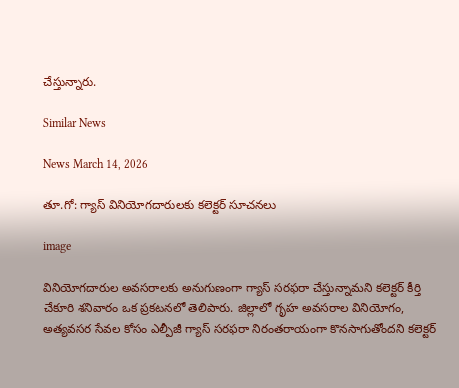చేస్తున్నారు.

Similar News

News March 14, 2026

తూ.గో: గ్యాస్ వినియోగదారులకు కలెక్టర్ సూచనలు

image

వినియోగదారుల అవసరాలకు అనుగుణంగా గ్యాస్ సరఫరా చేస్తున్నామని కలెక్టర్ కీర్తి చేకూరి శనివారం ఒక ప్రకటనలో తెలిపారు. జిల్లాలో గృహ అవసరాల వినియోగం, అత్యవసర సేవల కోసం ఎల్పీజీ గ్యాస్ సరఫరా నిరంతరాయంగా కొనసాగుతోందని కలెక్టర్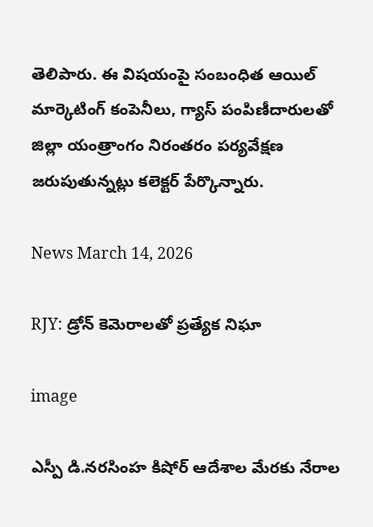తెలిపారు. ఈ విషయంపై సంబంధిత ఆయిల్ మార్కెటింగ్ కంపెనీలు, గ్యాస్ పంపిణీదారులతో జిల్లా యంత్రాంగం నిరంతరం పర్యవేక్షణ జరుపుతున్నట్లు కలెక్టర్ పేర్కొన్నారు.

News March 14, 2026

RJY: డ్రోన్ కెమెరాలతో ప్రత్యేక నిఘా

image

ఎస్పీ డి.నరసింహ కిషోర్ ఆదేశాల మేరకు నేరాల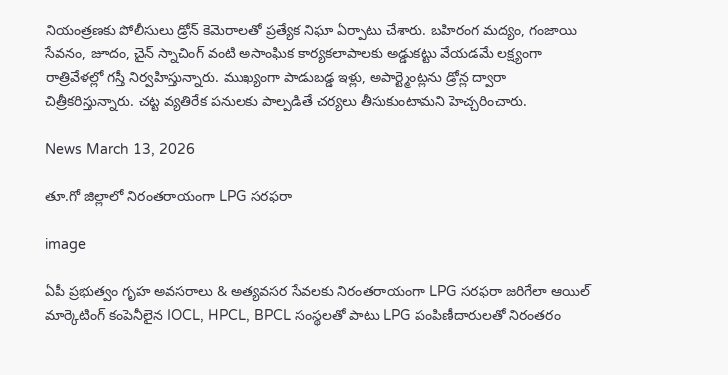నియంత్రణకు పోలీసులు డ్రోన్ కెమెరాలతో ప్రత్యేక నిఘా ఏర్పాటు చేశారు. బహిరంగ మద్యం, గంజాయి సేవనం, జూదం, చైన్ స్నాచింగ్ వంటి అసాంఘిక కార్యకలాపాలకు అడ్డుకట్టు వేయడమే లక్ష్యంగా రాత్రివేళల్లో గస్తీ నిర్వహిస్తున్నారు. ముఖ్యంగా పాడుబడ్డ ఇళ్లు, అపార్ట్మెంట్లను డ్రోన్ల ద్వారా చిత్రీకరిస్తున్నారు. చట్ట వ్యతిరేక పనులకు పాల్పడితే చర్యలు తీసుకుంటామని హెచ్చరించారు.

News March 13, 2026

తూ.గో జిల్లాలో నిరంతరాయంగా LPG సరఫరా

image

ఏపీ ప్రభుత్వం గృహ అవసరాలు & అత్యవసర సేవలకు నిరంతరాయంగా LPG సరఫరా జరిగేలా ఆయిల్ మార్కెటింగ్ కంపెనీలైన IOCL, HPCL, BPCL సంస్థలతో పాటు LPG పంపిణీదారులతో నిరంతరం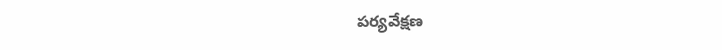పర్యవేక్షణ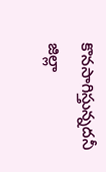కొనసాగిస్తున్నదనీ జిల్లా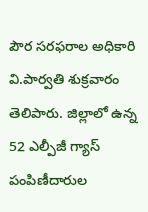పౌర సరఫరాల అధికారి వి.పార్వతి శుక్రవారం తెలిపారు. జిల్లాలో ఉన్న 52 ఎల్పీజీ గ్యాస్ పంపిణీదారుల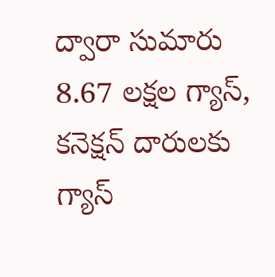ద్వారా సుమారు 8.67 లక్షల గ్యాస్, కనెక్షన్ దారులకు గ్యాస్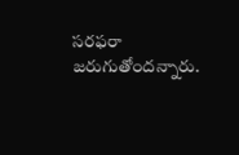సరఫరా జరుగుతోందన్నారు.